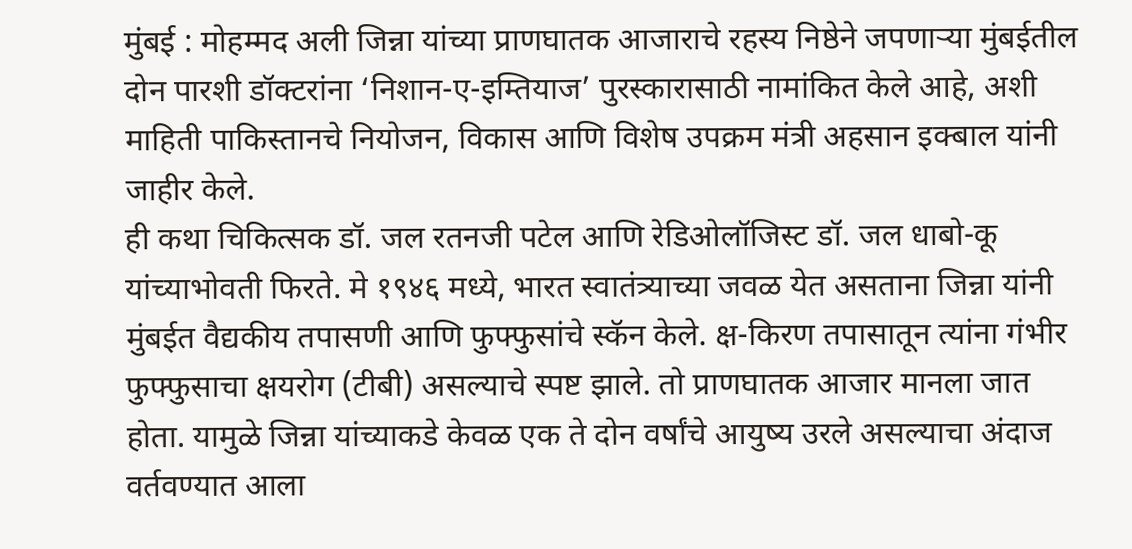मुंबई : मोहम्मद अली जिन्ना यांच्या प्राणघातक आजाराचे रहस्य निष्ठेने जपणाऱ्या मुंबईतील दोन पारशी डॉक्टरांना ‘निशान-ए-इम्तियाज’ पुरस्कारासाठी नामांकित केले आहे, अशी माहिती पाकिस्तानचे नियोजन, विकास आणि विशेष उपक्रम मंत्री अहसान इक्बाल यांनी जाहीर केले.
ही कथा चिकित्सक डॉ. जल रतनजी पटेल आणि रेडिओलॉजिस्ट डॉ. जल धाबो-कू यांच्याभोवती फिरते. मे १९४६ मध्ये, भारत स्वातंत्र्याच्या जवळ येत असताना जिन्ना यांनी मुंबईत वैद्यकीय तपासणी आणि फुफ्फुसांचे स्कॅन केले. क्ष-किरण तपासातून त्यांना गंभीर फुफ्फुसाचा क्षयरोग (टीबी) असल्याचे स्पष्ट झाले. तो प्राणघातक आजार मानला जात होता. यामुळे जिन्ना यांच्याकडे केवळ एक ते दोन वर्षांचे आयुष्य उरले असल्याचा अंदाज वर्तवण्यात आला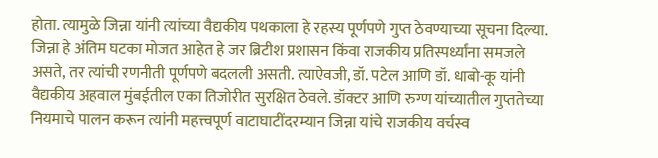होता. त्यामुळे जिन्ना यांनी त्यांच्या वैद्यकीय पथकाला हे रहस्य पूर्णपणे गुप्त ठेवण्याच्या सूचना दिल्या.
जिन्ना हे अंतिम घटका मोजत आहेत हे जर ब्रिटीश प्रशासन किंवा राजकीय प्रतिस्पर्ध्यांना समजले असते, तर त्यांची रणनीती पूर्णपणे बदलली असती. त्याऐवजी, डॉ. पटेल आणि डॉ. धाबो-कू यांनी वैद्यकीय अहवाल मुंबईतील एका तिजोरीत सुरक्षित ठेवले. डॉक्टर आणि रुग्ण यांच्यातील गुप्ततेच्या नियमाचे पालन करून त्यांनी महत्त्वपूर्ण वाटाघाटींदरम्यान जिन्ना यांचे राजकीय वर्चस्व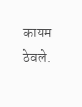कायम ठेवले.